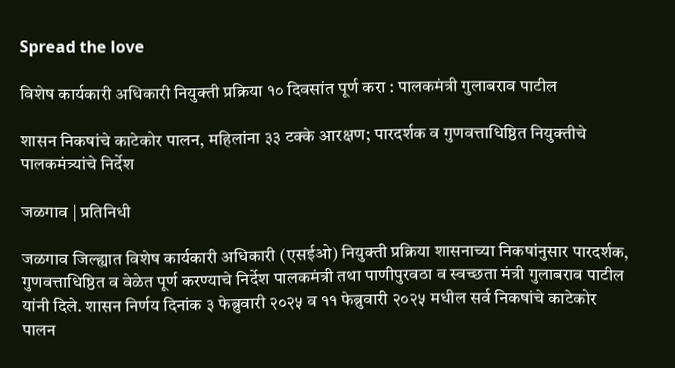Spread the love

विशेष कार्यकारी अधिकारी नियुक्ती प्रक्रिया १० दिवसांत पूर्ण करा : पालकमंत्री गुलाबराव पाटील

शासन निकषांचे काटेकोर पालन, महिलांना ३३ टक्के आरक्षण; पारदर्शक व गुणवत्ताधिष्ठित नियुक्तीचे पालकमंत्र्यांचे निर्देश

जळगाव | प्रतिनिधी

जळगाव जिल्ह्यात विशेष कार्यकारी अधिकारी (एसईओ) नियुक्ती प्रक्रिया शासनाच्या निकषांनुसार पारदर्शक, गुणवत्ताधिष्ठित व वेळेत पूर्ण करण्याचे निर्देश पालकमंत्री तथा पाणीपुरवठा व स्वच्छता मंत्री गुलाबराव पाटील यांनी दिले. शासन निर्णय दिनांक ३ फेब्रुवारी २०२५ व ११ फेब्रुवारी २०२५ मधील सर्व निकषांचे काटेकोर पालन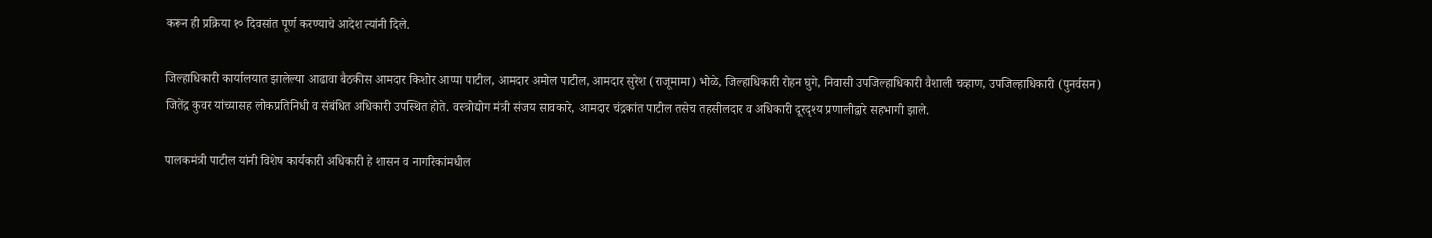करून ही प्रक्रिया १० दिवसांत पूर्ण करण्याचे आदेश त्यांनी दिले.

जिल्हाधिकारी कार्यालयात झालेल्या आढावा बैठकीस आमदार किशोर आप्पा पाटील, आमदार अमोल पाटील, आमदार सुरेश (राजूमामा) भोळे, जिल्हाधिकारी रोहन घुगे, निवासी उपजिल्हाधिकारी वैशाली चव्हाण, उपजिल्हाधिकारी (पुनर्वसन) जितेंद्र कुवर यांच्यासह लोकप्रतिनिधी व संबंधित अधिकारी उपस्थित होते. वस्त्रोद्योग मंत्री संजय सावकारे, आमदार चंद्रकांत पाटील तसेच तहसीलदार व अधिकारी दूरदृश्य प्रणालीद्वारे सहभागी झाले.

पालकमंत्री पाटील यांनी विशेष कार्यकारी अधिकारी हे शासन व नागरिकांमधील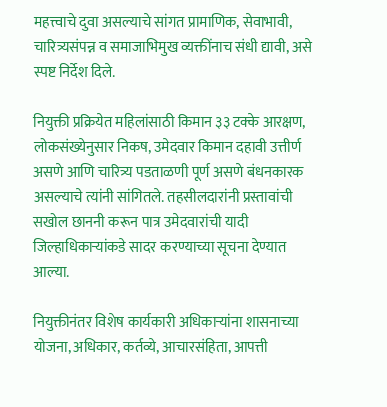महत्त्वाचे दुवा असल्याचे सांगत प्रामाणिक, सेवाभावी, चारित्र्यसंपन्न व समाजाभिमुख व्यक्तींनाच संधी द्यावी, असे स्पष्ट निर्देश दिले.

नियुक्ती प्रक्रियेत महिलांसाठी किमान ३३ टक्के आरक्षण, लोकसंख्येनुसार निकष, उमेदवार किमान दहावी उत्तीर्ण असणे आणि चारित्र्य पडताळणी पूर्ण असणे बंधनकारक असल्याचे त्यांनी सांगितले. तहसीलदारांनी प्रस्तावांची सखोल छाननी करून पात्र उमेदवारांची यादी जिल्हाधिकाऱ्यांकडे सादर करण्याच्या सूचना देण्यात आल्या.

नियुक्तीनंतर विशेष कार्यकारी अधिकाऱ्यांना शासनाच्या योजना, अधिकार, कर्तव्ये, आचारसंहिता, आपत्ती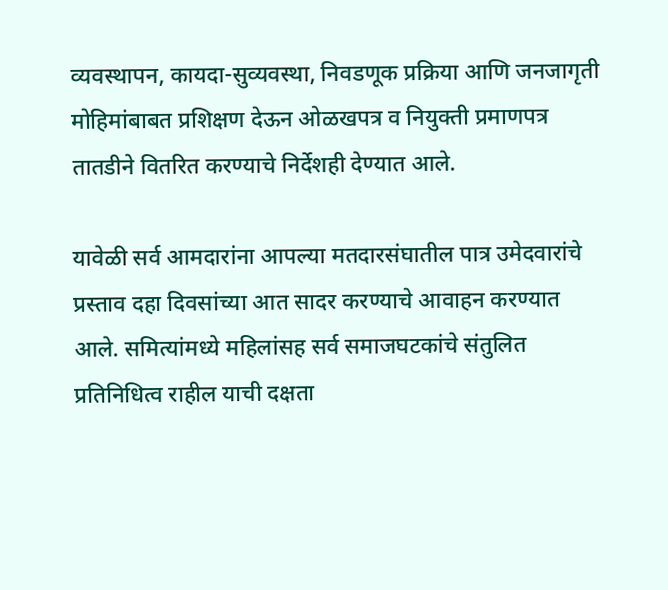व्यवस्थापन, कायदा-सुव्यवस्था, निवडणूक प्रक्रिया आणि जनजागृती मोहिमांबाबत प्रशिक्षण देऊन ओळखपत्र व नियुक्ती प्रमाणपत्र तातडीने वितरित करण्याचे निर्देशही देण्यात आले.

यावेळी सर्व आमदारांना आपल्या मतदारसंघातील पात्र उमेदवारांचे प्रस्ताव दहा दिवसांच्या आत सादर करण्याचे आवाहन करण्यात आले. समित्यांमध्ये महिलांसह सर्व समाजघटकांचे संतुलित प्रतिनिधित्व राहील याची दक्षता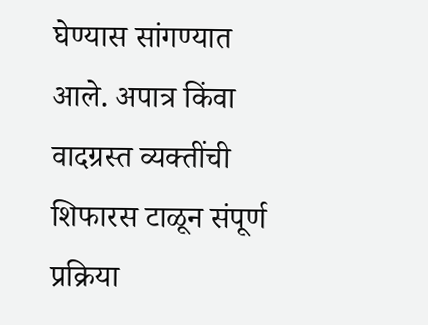घेण्यास सांगण्यात आले. अपात्र किंवा वादग्रस्त व्यक्तींची शिफारस टाळून संपूर्ण प्रक्रिया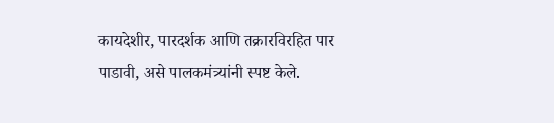कायदेशीर, पारदर्शक आणि तक्रारविरहित पार पाडावी, असे पालकमंत्र्यांनी स्पष्ट केले.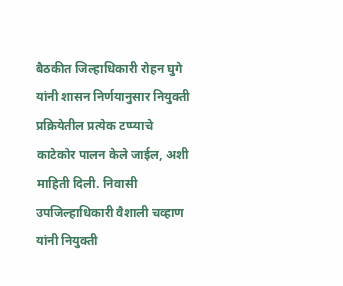बैठकीत जिल्हाधिकारी रोहन घुगे यांनी शासन निर्णयानुसार नियुक्ती प्रक्रियेतील प्रत्येक टप्प्याचे काटेकोर पालन केले जाईल, अशी माहिती दिली. निवासी उपजिल्हाधिकारी वैशाली चव्हाण यांनी नियुक्ती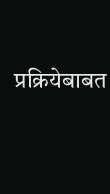प्रक्रियेबाबत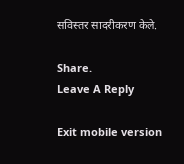सविस्तर सादरीकरण केले.

Share.
Leave A Reply

Exit mobile version